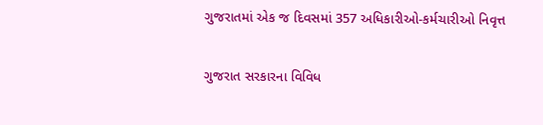ગુજરાતમાં એક જ દિવસમાં 357 અધિકારીઓ-કર્મચારીઓ નિવૃત્ત

ગુજરાત સરકારના વિવિધ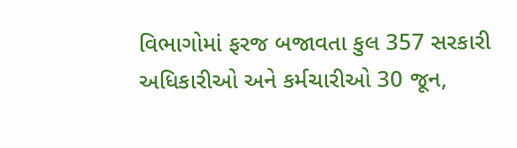વિભાગોમાં ફરજ બજાવતા કુલ 357 સરકારી અધિકારીઓ અને કર્મચારીઓ 30 જૂન,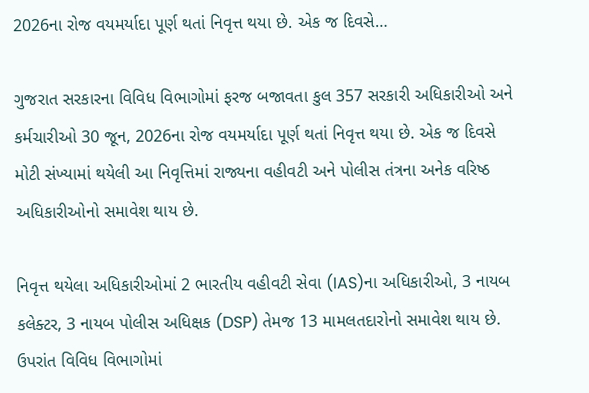2026ના રોજ વયમર્યાદા પૂર્ણ થતાં નિવૃત્ત થયા છે. એક જ દિવસે…

ગુજરાત સરકારના વિવિધ વિભાગોમાં ફરજ બજાવતા કુલ 357 સરકારી અધિકારીઓ અને કર્મચારીઓ 30 જૂન, 2026ના રોજ વયમર્યાદા પૂર્ણ થતાં નિવૃત્ત થયા છે. એક જ દિવસે મોટી સંખ્યામાં થયેલી આ નિવૃત્તિમાં રાજ્યના વહીવટી અને પોલીસ તંત્રના અનેક વરિષ્ઠ અધિકારીઓનો સમાવેશ થાય છે.

નિવૃત્ત થયેલા અધિકારીઓમાં 2 ભારતીય વહીવટી સેવા (IAS)ના અધિકારીઓ, 3 નાયબ કલેક્ટર, 3 નાયબ પોલીસ અધિક્ષક (DSP) તેમજ 13 મામલતદારોનો સમાવેશ થાય છે. ઉપરાંત વિવિધ વિભાગોમાં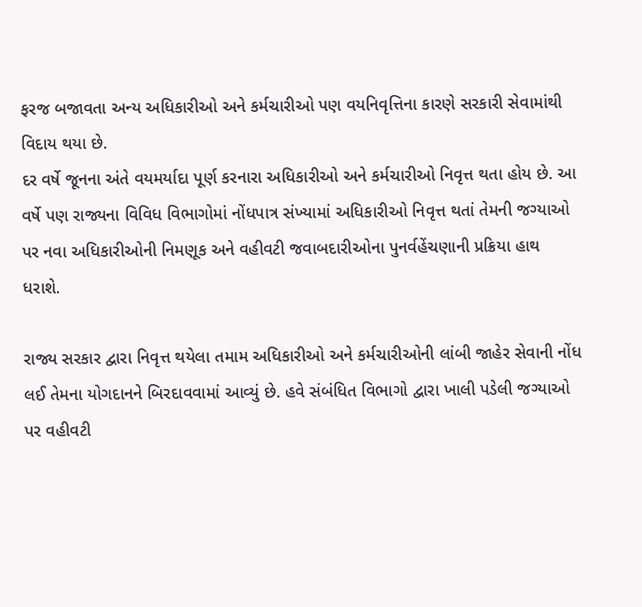ફરજ બજાવતા અન્ય અધિકારીઓ અને કર્મચારીઓ પણ વયનિવૃત્તિના કારણે સરકારી સેવામાંથી વિદાય થયા છે.
દર વર્ષે જૂનના અંતે વયમર્યાદા પૂર્ણ કરનારા અધિકારીઓ અને કર્મચારીઓ નિવૃત્ત થતા હોય છે. આ વર્ષે પણ રાજ્યના વિવિધ વિભાગોમાં નોંધપાત્ર સંખ્યામાં અધિકારીઓ નિવૃત્ત થતાં તેમની જગ્યાઓ પર નવા અધિકારીઓની નિમણૂક અને વહીવટી જવાબદારીઓના પુનર્વહેંચણાની પ્રક્રિયા હાથ ધરાશે.

રાજ્ય સરકાર દ્વારા નિવૃત્ત થયેલા તમામ અધિકારીઓ અને કર્મચારીઓની લાંબી જાહેર સેવાની નોંધ લઈ તેમના યોગદાનને બિરદાવવામાં આવ્યું છે. હવે સંબંધિત વિભાગો દ્વારા ખાલી પડેલી જગ્યાઓ પર વહીવટી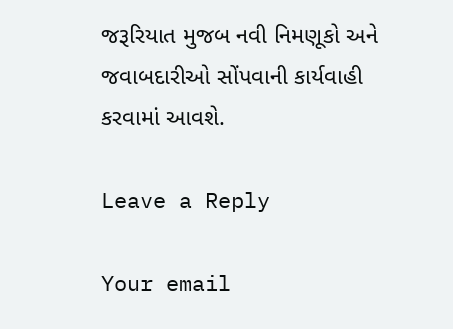જરૂરિયાત મુજબ નવી નિમણૂકો અને જવાબદારીઓ સોંપવાની કાર્યવાહી કરવામાં આવશે.

Leave a Reply

Your email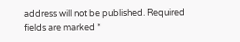address will not be published. Required fields are marked *